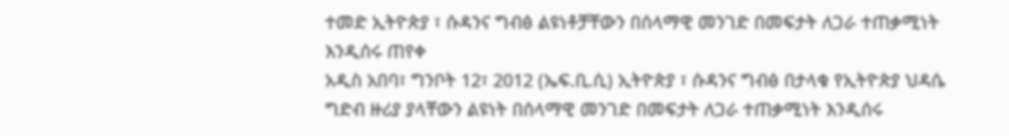ተመድ ኢትዮጵያ ፣ ሱዳንና ግብፅ ልዩነቶቻቸውን በሰላማዊ መንገድ በመፍታት ለጋራ ተጠቃሚነት እንዲሰሩ ጠየቀ
አዲስ አበባ፣ ግንቦት 12፣ 2012 (ኤፍ.ቢ.ሲ) ኢትዮጵያ ፣ ሱዳንና ግብፅ በታላቁ የኢትዮጵያ ህዳሴ ግድብ ዙሪያ ያላቸውን ልዩነት በሰላማዊ መንገድ በመፍታት ለጋራ ተጠቃሚነት እንዲሰሩ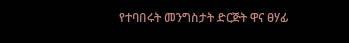የተባበሩት መንግስታት ድርጅት ዋና ፀሃፊ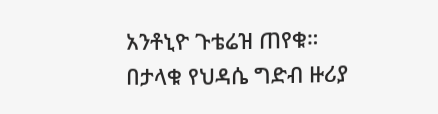አንቶኒዮ ጉቴሬዝ ጠየቁ።
በታላቁ የህዳሴ ግድብ ዙሪያ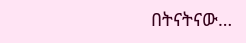በትናትናው…